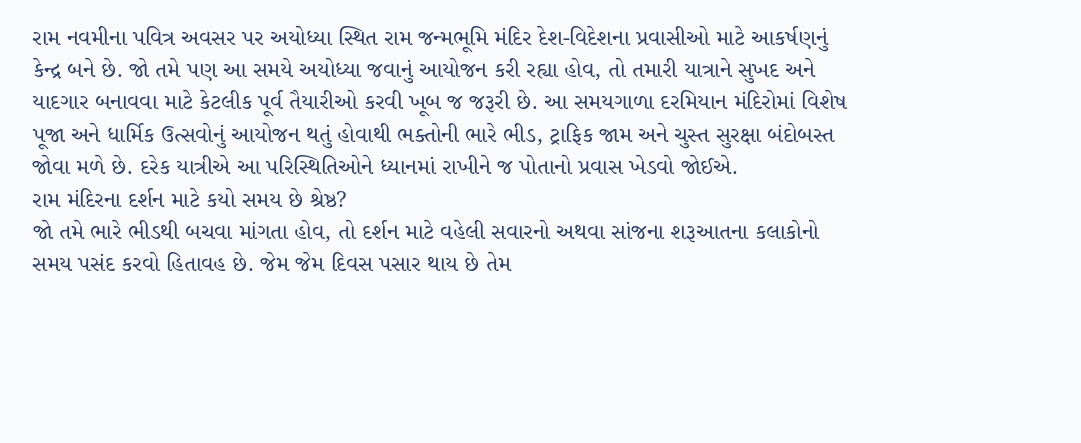રામ નવમીના પવિત્ર અવસર પર અયોધ્યા સ્થિત રામ જન્મભૂમિ મંદિર દેશ-વિદેશના પ્રવાસીઓ માટે આકર્ષણનું કેન્દ્ર બને છે. જો તમે પણ આ સમયે અયોધ્યા જવાનું આયોજન કરી રહ્યા હોવ, તો તમારી યાત્રાને સુખદ અને યાદગાર બનાવવા માટે કેટલીક પૂર્વ તૈયારીઓ કરવી ખૂબ જ જરૂરી છે. આ સમયગાળા દરમિયાન મંદિરોમાં વિશેષ પૂજા અને ધાર્મિક ઉત્સવોનું આયોજન થતું હોવાથી ભક્તોની ભારે ભીડ, ટ્રાફિક જામ અને ચુસ્ત સુરક્ષા બંદોબસ્ત જોવા મળે છે. દરેક યાત્રીએ આ પરિસ્થિતિઓને ધ્યાનમાં રાખીને જ પોતાનો પ્રવાસ ખેડવો જોઈએ.
રામ મંદિરના દર્શન માટે કયો સમય છે શ્રેષ્ઠ?
જો તમે ભારે ભીડથી બચવા માંગતા હોવ, તો દર્શન માટે વહેલી સવારનો અથવા સાંજના શરૂઆતના કલાકોનો સમય પસંદ કરવો હિતાવહ છે. જેમ જેમ દિવસ પસાર થાય છે તેમ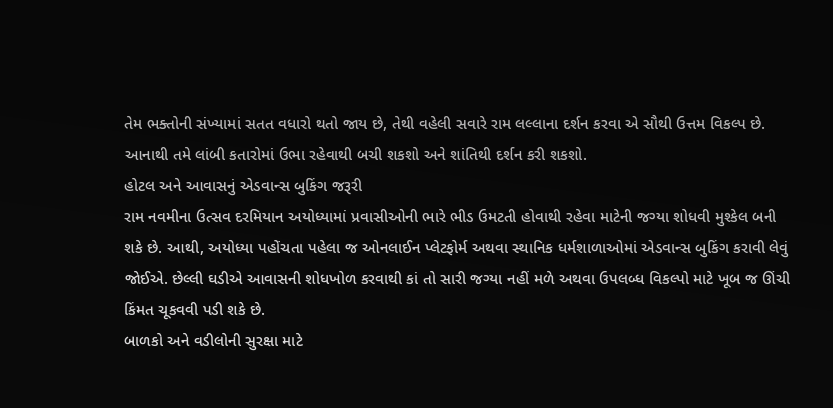તેમ ભક્તોની સંખ્યામાં સતત વધારો થતો જાય છે, તેથી વહેલી સવારે રામ લલ્લાના દર્શન કરવા એ સૌથી ઉત્તમ વિકલ્પ છે. આનાથી તમે લાંબી કતારોમાં ઉભા રહેવાથી બચી શકશો અને શાંતિથી દર્શન કરી શકશો.
હોટલ અને આવાસનું એડવાન્સ બુકિંગ જરૂરી
રામ નવમીના ઉત્સવ દરમિયાન અયોધ્યામાં પ્રવાસીઓની ભારે ભીડ ઉમટતી હોવાથી રહેવા માટેની જગ્યા શોધવી મુશ્કેલ બની શકે છે. આથી, અયોધ્યા પહોંચતા પહેલા જ ઓનલાઈન પ્લેટફોર્મ અથવા સ્થાનિક ધર્મશાળાઓમાં એડવાન્સ બુકિંગ કરાવી લેવું જોઈએ. છેલ્લી ઘડીએ આવાસની શોધખોળ કરવાથી કાં તો સારી જગ્યા નહીં મળે અથવા ઉપલબ્ધ વિકલ્પો માટે ખૂબ જ ઊંચી કિંમત ચૂકવવી પડી શકે છે.
બાળકો અને વડીલોની સુરક્ષા માટે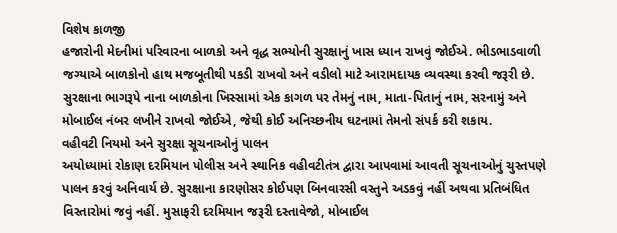વિશેષ કાળજી
હજારોની મેદનીમાં પરિવારના બાળકો અને વૃદ્ધ સભ્યોની સુરક્ષાનું ખાસ ધ્યાન રાખવું જોઈએ. ભીડભાડવાળી જગ્યાએ બાળકોનો હાથ મજબૂતીથી પકડી રાખવો અને વડીલો માટે આરામદાયક વ્યવસ્થા કરવી જરૂરી છે. સુરક્ષાના ભાગરૂપે નાના બાળકોના ખિસ્સામાં એક કાગળ પર તેમનું નામ, માતા-પિતાનું નામ, સરનામું અને મોબાઈલ નંબર લખીને રાખવો જોઈએ, જેથી કોઈ અનિચ્છનીય ઘટનામાં તેમનો સંપર્ક કરી શકાય.
વહીવટી નિયમો અને સુરક્ષા સૂચનાઓનું પાલન
અયોધ્યામાં રોકાણ દરમિયાન પોલીસ અને સ્થાનિક વહીવટીતંત્ર દ્વારા આપવામાં આવતી સૂચનાઓનું ચુસ્તપણે પાલન કરવું અનિવાર્ય છે. સુરક્ષાના કારણોસર કોઈપણ બિનવારસી વસ્તુને અડકવું નહીં અથવા પ્રતિબંધિત વિસ્તારોમાં જવું નહીં. મુસાફરી દરમિયાન જરૂરી દસ્તાવેજો, મોબાઈલ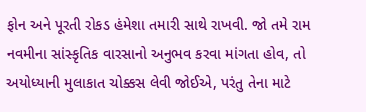ફોન અને પૂરતી રોકડ હંમેશા તમારી સાથે રાખવી. જો તમે રામ નવમીના સાંસ્કૃતિક વારસાનો અનુભવ કરવા માંગતા હોવ, તો અયોધ્યાની મુલાકાત ચોક્કસ લેવી જોઈએ, પરંતુ તેના માટે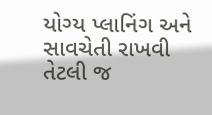યોગ્ય પ્લાનિંગ અને સાવચેતી રાખવી તેટલી જ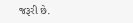જરૂરી છે.